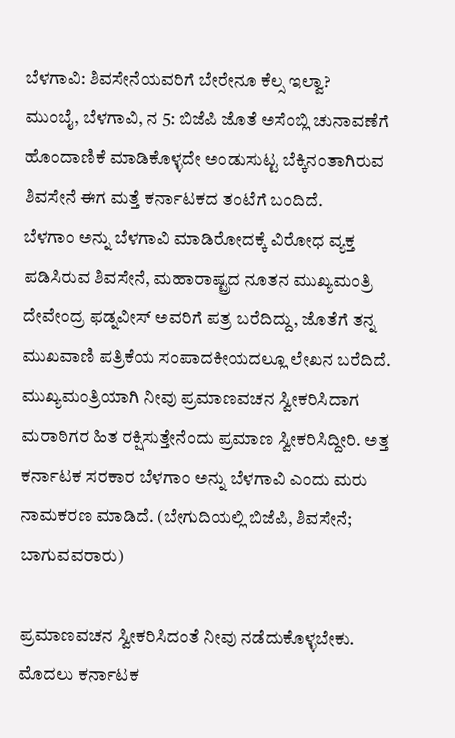ಬೆಳಗಾವಿ: ಶಿವಸೇನೆಯವರಿಗೆ ಬೇರೇನೂ ಕೆಲ್ಸ ಇಲ್ವಾ?
ಮುಂಬೈ, ಬೆಳಗಾವಿ, ನ 5: ಬಿಜೆಪಿ ಜೊತೆ ಅಸೆಂಬ್ಲಿ ಚುನಾವಣೆಗೆ ಹೊಂದಾಣಿಕೆ ಮಾಡಿಕೊಳ್ಳದೇ ಅಂಡುಸುಟ್ಟ ಬೆಕ್ಕಿನಂತಾಗಿರುವ ಶಿವಸೇನೆ ಈಗ ಮತ್ತೆ ಕರ್ನಾಟಕದ ತಂಟೆಗೆ ಬಂದಿದೆ.
ಬೆಳಗಾಂ ಅನ್ನು ಬೆಳಗಾವಿ ಮಾಡಿರೋದಕ್ಕೆ ವಿರೋಧ ವ್ಯಕ್ತ ಪಡಿಸಿರುವ ಶಿವಸೇನೆ, ಮಹಾರಾಷ್ಟ್ರದ ನೂತನ ಮುಖ್ಯಮಂತ್ರಿ ದೇವೇಂದ್ರ ಫಡ್ನವೀಸ್ ಅವರಿಗೆ ಪತ್ರ ಬರೆದಿದ್ದು, ಜೊತೆಗೆ ತನ್ನ ಮುಖವಾಣಿ ಪತ್ರಿಕೆಯ ಸಂಪಾದಕೀಯದಲ್ಲೂ ಲೇಖನ ಬರೆದಿದೆ.
ಮುಖ್ಯಮಂತ್ರಿಯಾಗಿ ನೀವು ಪ್ರಮಾಣವಚನ ಸ್ವೀಕರಿಸಿದಾಗ ಮರಾಠಿಗರ ಹಿತ ರಕ್ಷಿಸುತ್ತೇನೆಂದು ಪ್ರಮಾಣ ಸ್ವೀಕರಿಸಿದ್ದೀರಿ. ಅತ್ತ ಕರ್ನಾಟಕ ಸರಕಾರ ಬೆಳಗಾಂ ಅನ್ನು ಬೆಳಗಾವಿ ಎಂದು ಮರು ನಾಮಕರಣ ಮಾಡಿದೆ. (ಬೇಗುದಿಯಲ್ಲಿ ಬಿಜೆಪಿ, ಶಿವಸೇನೆ; ಬಾಗುವವರಾರು)

ಪ್ರಮಾಣವಚನ ಸ್ವೀಕರಿಸಿದಂತೆ ನೀವು ನಡೆದುಕೊಳ್ಳಬೇಕು. ಮೊದಲು ಕರ್ನಾಟಕ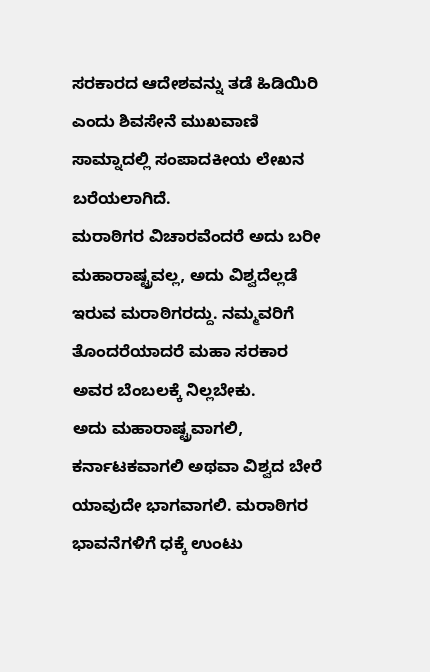ಸರಕಾರದ ಆದೇಶವನ್ನು ತಡೆ ಹಿಡಿಯಿರಿ ಎಂದು ಶಿವಸೇನೆ ಮುಖವಾಣಿ ಸಾಮ್ನಾದಲ್ಲಿ ಸಂಪಾದಕೀಯ ಲೇಖನ ಬರೆಯಲಾಗಿದೆ.
ಮರಾಠಿಗರ ವಿಚಾರವೆಂದರೆ ಅದು ಬರೀ ಮಹಾರಾಷ್ಟ್ರವಲ್ಲ, ಅದು ವಿಶ್ವದೆಲ್ಲಡೆ ಇರುವ ಮರಾಠಿಗರದ್ದು. ನಮ್ಮವರಿಗೆ ತೊಂದರೆಯಾದರೆ ಮಹಾ ಸರಕಾರ ಅವರ ಬೆಂಬಲಕ್ಕೆ ನಿಲ್ಲಬೇಕು.
ಅದು ಮಹಾರಾಷ್ಟ್ರವಾಗಲಿ, ಕರ್ನಾಟಕವಾಗಲಿ ಅಥವಾ ವಿಶ್ವದ ಬೇರೆ ಯಾವುದೇ ಭಾಗವಾಗಲಿ. ಮರಾಠಿಗರ ಭಾವನೆಗಳಿಗೆ ಧಕ್ಕೆ ಉಂಟು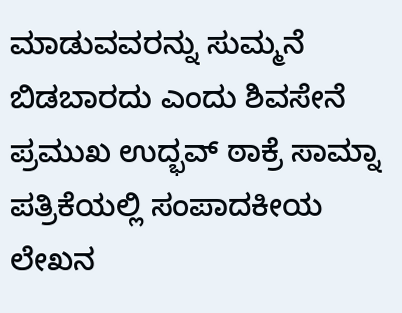ಮಾಡುವವರನ್ನು ಸುಮ್ಮನೆ ಬಿಡಬಾರದು ಎಂದು ಶಿವಸೇನೆ ಪ್ರಮುಖ ಉದ್ಭವ್ ಠಾಕ್ರೆ ಸಾಮ್ನಾ ಪತ್ರಿಕೆಯಲ್ಲಿ ಸಂಪಾದಕೀಯ ಲೇಖನ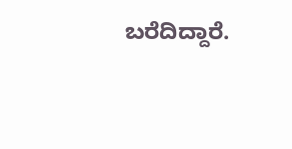ಬರೆದಿದ್ದಾರೆ.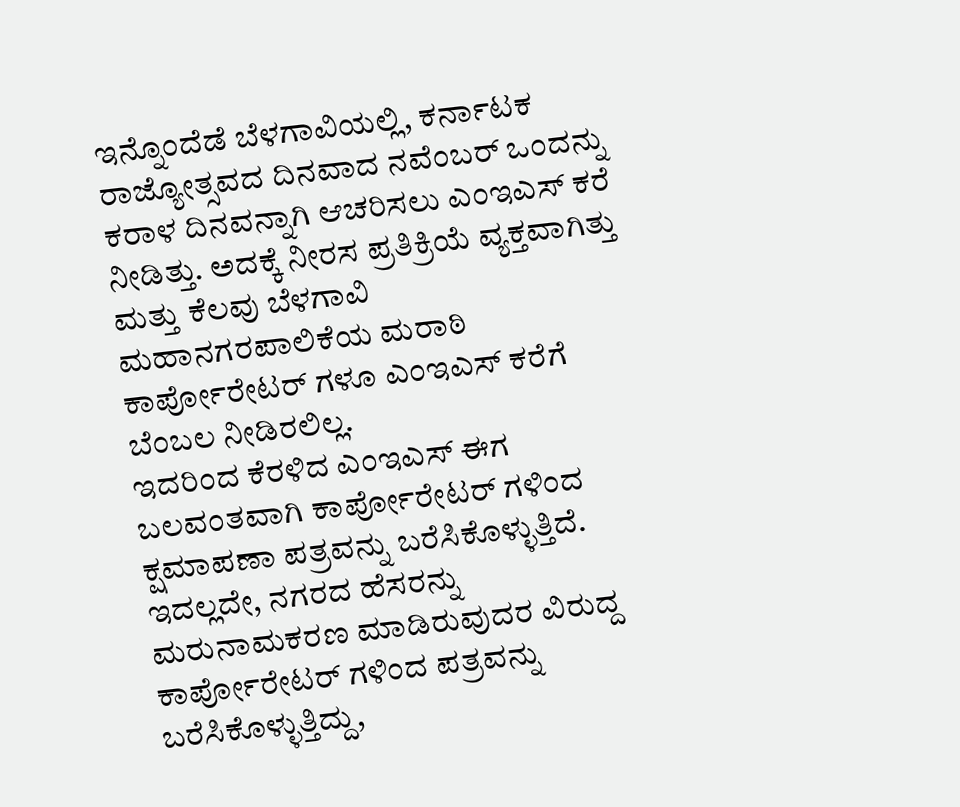ಇನ್ನೊಂದೆಡೆ ಬೆಳಗಾವಿಯಲ್ಲಿ, ಕರ್ನಾಟಕ ರಾಜ್ಯೋತ್ಸವದ ದಿನವಾದ ನವೆಂಬರ್ ಒಂದನ್ನು ಕರಾಳ ದಿನವನ್ನಾಗಿ ಆಚರಿಸಲು ಎಂಇಎಸ್ ಕರೆ ನೀಡಿತ್ತು. ಅದಕ್ಕೆ ನೀರಸ ಪ್ರತಿಕ್ರಿಯೆ ವ್ಯಕ್ತವಾಗಿತ್ತು ಮತ್ತು ಕೆಲವು ಬೆಳಗಾವಿ ಮಹಾನಗರಪಾಲಿಕೆಯ ಮರಾಠಿ ಕಾರ್ಪೋರೇಟರ್ ಗಳೂ ಎಂಇಎಸ್ ಕರೆಗೆ ಬೆಂಬಲ ನೀಡಿರಲಿಲ್ಲ.
ಇದರಿಂದ ಕೆರಳಿದ ಎಂಇಎಸ್ ಈಗ ಬಲವಂತವಾಗಿ ಕಾರ್ಪೋರೇಟರ್ ಗಳಿಂದ ಕ್ಷಮಾಪಣಾ ಪತ್ರವನ್ನು ಬರೆಸಿಕೊಳ್ಳುತ್ತಿದೆ. ಇದಲ್ಲದೇ, ನಗರದ ಹೆಸರನ್ನು ಮರುನಾಮಕರಣ ಮಾಡಿರುವುದರ ವಿರುದ್ದ ಕಾರ್ಪೋರೇಟರ್ ಗಳಿಂದ ಪತ್ರವನ್ನು ಬರೆಸಿಕೊಳ್ಳುತ್ತಿದ್ದು,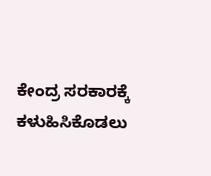ಕೇಂದ್ರ ಸರಕಾರಕ್ಕೆ ಕಳುಹಿಸಿಕೊಡಲು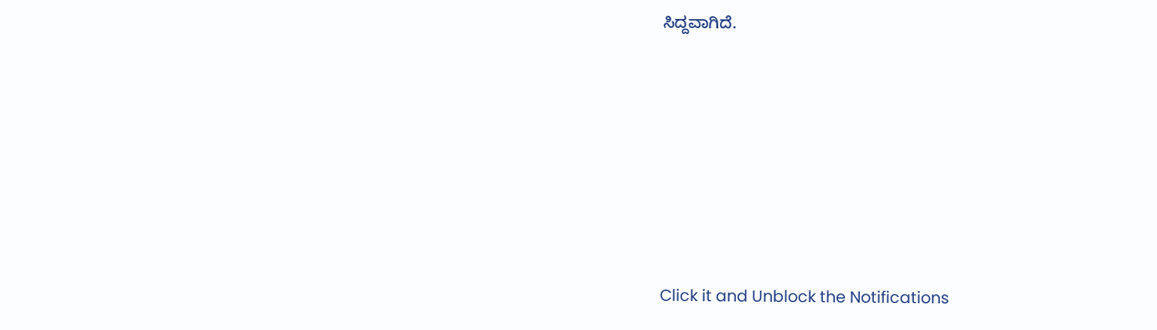ಸಿದ್ದವಾಗಿದೆ.












Click it and Unblock the Notifications